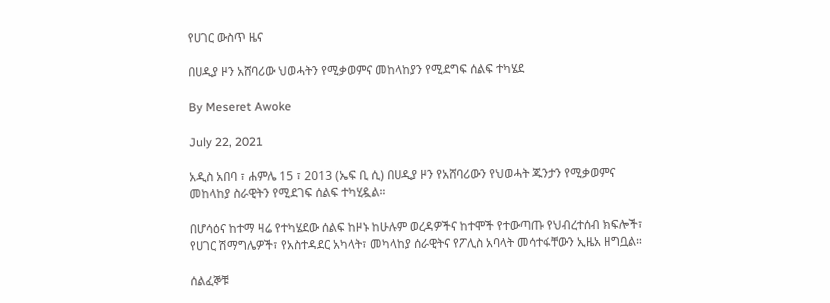የሀገር ውስጥ ዜና

በሀዲያ ዞን አሸባሪው ህወሓትን የሚቃወምና መከላከያን የሚደግፍ ሰልፍ ተካሄደ

By Meseret Awoke

July 22, 2021

አዲስ አበባ ፣ ሐምሌ 15 ፣ 2013 (ኤፍ ቢ ሲ) በሀዲያ ዞን የአሸባሪውን የህወሓት ጁንታን የሚቃወምና መከላከያ ስራዊትን የሚደገፍ ሰልፍ ተካሂዷል።

በሆሳዕና ከተማ ዛሬ የተካሄደው ሰልፍ ከዞኑ ከሁሉም ወረዳዎችና ከተሞች የተውጣጡ የህብረተሰብ ክፍሎች፣ የሀገር ሽማግሌዎች፣ የአስተዳደር አካላት፣ መካላከያ ሰራዊትና የፖሊስ አባላት መሳተፋቸውን ኢዜአ ዘግቧል።

ሰልፈኞቹ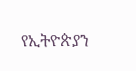የኢትዮጵያን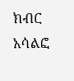ክብር አሳልፎ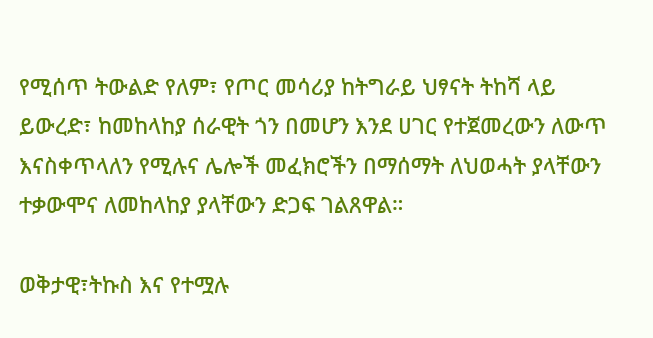የሚሰጥ ትውልድ የለም፣ የጦር መሳሪያ ከትግራይ ህፃናት ትከሻ ላይ ይውረድ፣ ከመከላከያ ሰራዊት ጎን በመሆን እንደ ሀገር የተጀመረውን ለውጥ እናስቀጥላለን የሚሉና ሌሎች መፈክሮችን በማሰማት ለህወሓት ያላቸውን ተቃውሞና ለመከላከያ ያላቸውን ድጋፍ ገልጸዋል።

ወቅታዊ፣ትኩስ እና የተሟሉ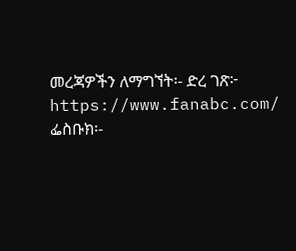መረጃዎችን ለማግኘት፡- ድረ ገጽ፦ https://www.fanabc.com/ ፌስቡክ፡-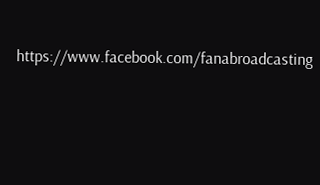https://www.facebook.com/fanabroadcasting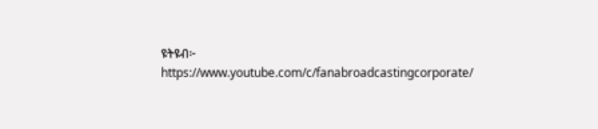ዩትዩብ፦ https://www.youtube.com/c/fanabroadcastingcorporate/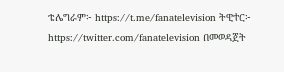ቴሌግራም፦ https://t.me/fanatelevision ትዊተር፦ https://twitter.com/fanatelevision በመወዳጀት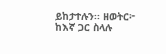ይከታተሉን፡፡ ዘወትር፦ ከእኛ ጋር ስላሉ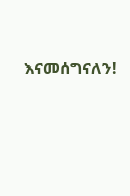እናመሰግናለን!